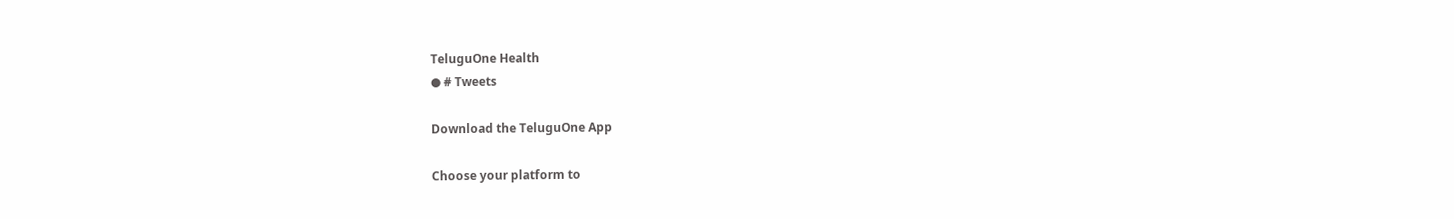TeluguOne Health
● # Tweets

Download the TeluguOne App

Choose your platform to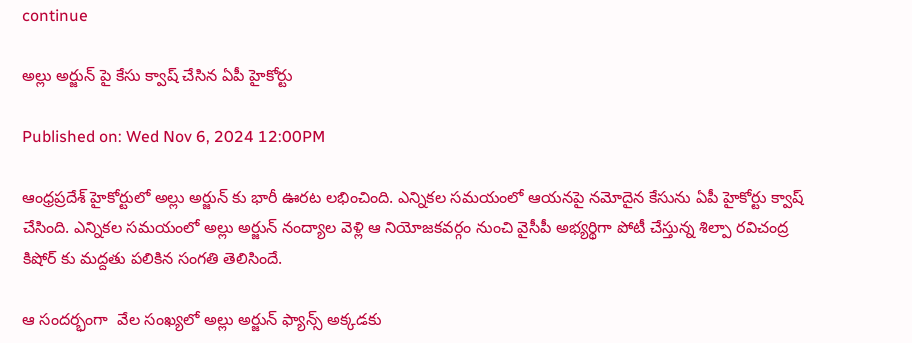continue

అల్లు అర్జున్ పై కేసు క్వాష్ చేసిన ఏపీ హైకోర్టు

Published on: Wed Nov 6, 2024 12:00PM

ఆంధ్రప్రదేశ్ హైకోర్టులో అల్లు అర్జున్ కు భారీ ఊరట లభించింది. ఎన్నికల సమయంలో ఆయనపై నమోదైన కేసును ఏపీ హైకోర్టు క్వాష్ చేసింది. ఎన్నికల సమయంలో అల్లు అర్జున్ నంద్యాల వెళ్లి ఆ నియోజకవర్గం నుంచి వైసీపీ అభ్యర్థిగా పోటీ చేస్తున్న శిల్పా రవిచంద్ర కిషోర్ కు మద్దతు పలికిన సంగతి తెలిసిందే.

ఆ సందర్భంగా  వేల సంఖ్యలో అల్లు అర్జున్ ఫ్యాన్స్ అక్కడకు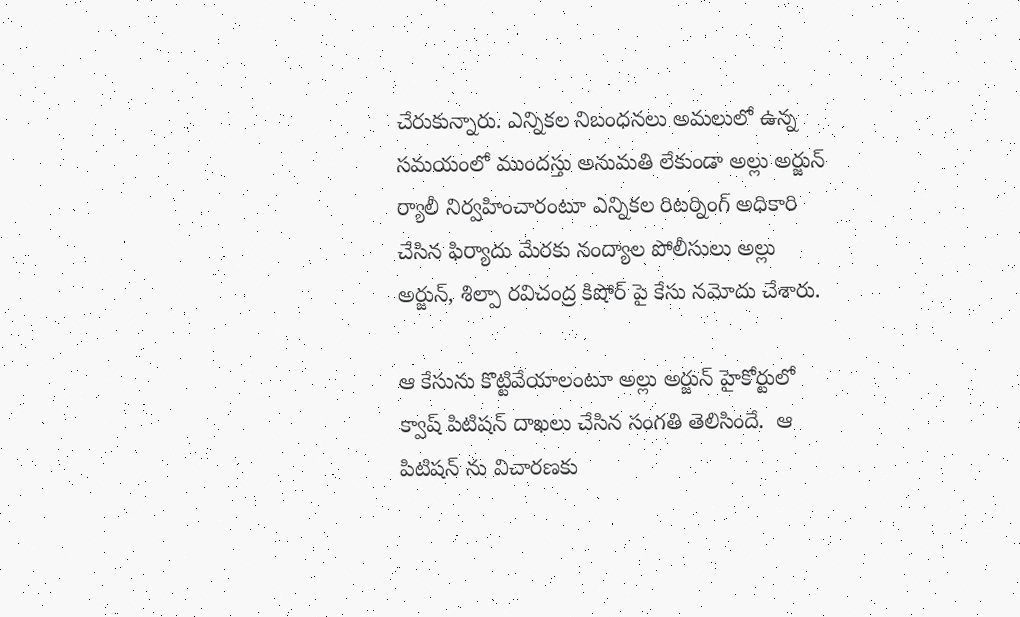చేరుకున్నారు. ఎన్నికల నిబంధనలు అమలులో ఉన్న సమయంలో ముందస్తు అనుమతి లేకుండా అల్లు అర్జున్ ర్యాలీ నిర్వహించారంటూ ఎన్నికల రిటర్నింగ్ అధికారి చేసిన ఫిర్యాదు మేరకు నంద్యాల పోలీసులు అల్లు అర్జున్, శిల్పా రవిచంద్ర కిషోర్ పై కేసు నమోదు చేశారు.

ఆ కేసును కొట్టివేయాలంటూ అల్లు అర్జున్ హైకోర్టులో క్వాష్ పిటిషన్ దాఖలు చేసిన సంగతి తెలిసిందే.  ఆ పిటిషన్ ను విచారణకు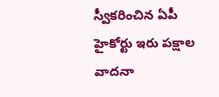స్వీకరించిన ఏపీ హైకోర్టు ఇరు పక్షాల వాదనా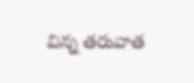విన్న తరువాత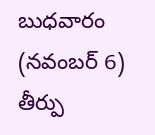బుధవారం (నవంబర్ 6) తీర్పు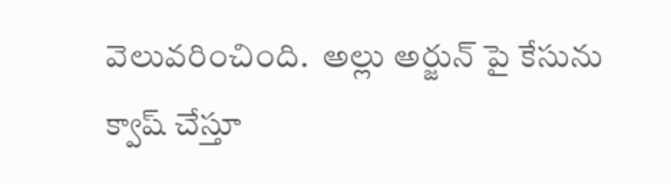వెలువరించింది.  అల్లు అర్జున్ పై కేసును క్వాష్ చేస్తూ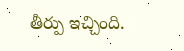తీర్పు ఇచ్చింది.